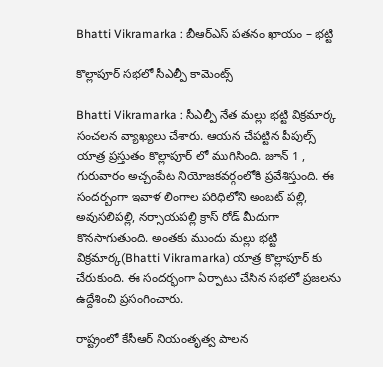Bhatti Vikramarka : బీఆర్ఎస్ ప‌త‌నం ఖాయం – భ‌ట్టి

కొల్లాపూర్ స‌భ‌లో సీఎల్పీ కామెంట్స్

Bhatti Vikramarka : సీఎల్పీ నేత మ‌ల్లు భ‌ట్టి విక్ర‌మార్క సంచ‌ల‌న వ్యాఖ్య‌లు చేశారు. ఆయ‌న చేప‌ట్టిన పీపుల్స్ యాత్ర ప్ర‌స్తుతం కొల్లాపూర్ లో ముగిసింది. జూన్ 1 , గురువారం అచ్చంపేట నియోజ‌క‌వ‌ర్గంలోకి ప్ర‌వేశిస్తుంది. ఈ సంద‌ర్బంగా ఇవాళ లింగాల ప‌రిధిలోని అంబ‌ట్ ప‌ల్లి, అవుస‌లిప‌ల్లి, న‌ర్సాయ‌ప‌ల్లి క్రాస్ రోడ్ మీదుగా కొన‌సాగుతుంది. అంత‌కు ముందు మ‌ల్లు భ‌ట్టి విక్ర‌మార్క(Bhatti Vikramarka) యాత్ర కొల్లాపూర్ కు చేరుకుంది. ఈ సంద‌ర్భంగా ఏర్పాటు చేసిన స‌భ‌లో ప్ర‌జ‌ల‌ను ఉద్దేశించి ప్ర‌సంగించారు.

రాష్ట్రంలో కేసీఆర్ నియంతృత్వ పాల‌న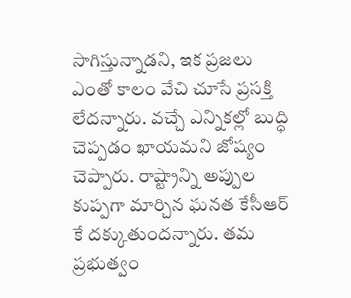సాగిస్తున్నాడ‌ని, ఇక ప్రజ‌లు ఎంతో కాలం వేచి చూసే ప్ర‌స‌క్తి లేద‌న్నారు. వ‌చ్చే ఎన్నిక‌ల్లో బుద్ధి చెప్ప‌డం ఖాయ‌మ‌ని జోష్యం చెప్పారు. రాష్ట్రాన్ని అప్పుల కుప్ప‌గా మార్చిన ఘ‌న‌త కేసీఆర్ కే ద‌క్కుతుంద‌న్నారు. త‌మ ప్ర‌భుత్వం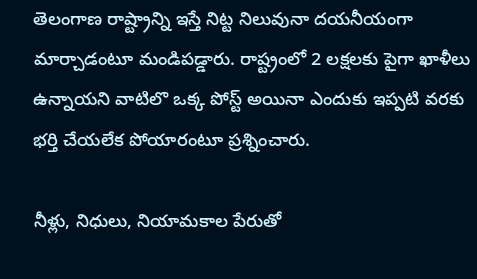తెలంగాణ రాష్ట్రాన్ని ఇస్తే నిట్ట నిలువునా ద‌య‌నీయంగా మార్చాడంటూ మండిప‌డ్డారు. రాష్ట్రంలో 2 ల‌క్ష‌ల‌కు పైగా ఖాళీలు ఉన్నాయ‌ని వాటిలొ ఒక్క పోస్ట్ అయినా ఎందుకు ఇప్ప‌టి వ‌ర‌కు భ‌ర్తి చేయ‌లేక పోయారంటూ ప్ర‌శ్నించారు.

నీళ్లు, నిధులు, నియామ‌కాల పేరుతో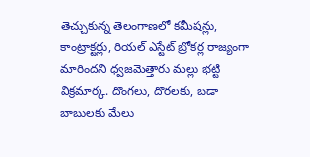తెచ్చుకున్న తెలంగాణ‌లో క‌మీష‌న్లు, కాంట్రాక్ట‌ర్లు, రియ‌ల్ ఎస్టేట్ బ్రోకర్ల రాజ్యంగా మారింద‌ని ధ్వ‌జ‌మెత్తారు మ‌ల్లు భ‌ట్టి విక్ర‌మార్క‌. దొంగ‌లు, దొర‌ల‌కు, బ‌డా బాబుల‌కు మేలు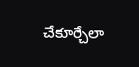చేకూర్చేలా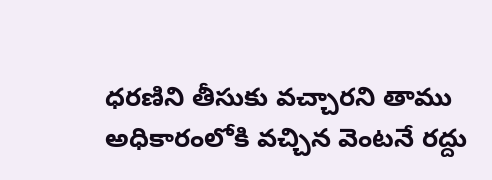ధ‌ర‌ణిని తీసుకు వ‌చ్చార‌ని తాము అధికారంలోకి వ‌చ్చిన వెంట‌నే ర‌ద్దు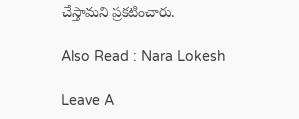చేస్తామ‌ని ప్ర‌క‌టించారు.

Also Read : Nara Lokesh

Leave A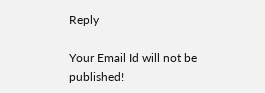Reply

Your Email Id will not be published!